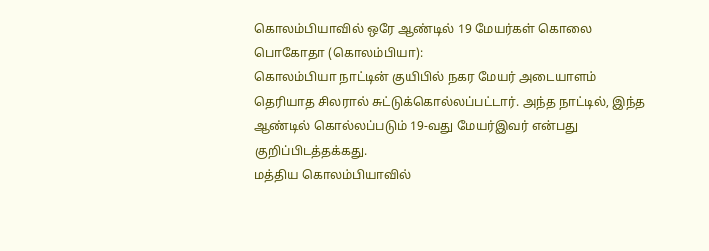கொலம்பியாவில் ஒரே ஆண்டில் 19 மேயர்கள் கொலை
பொகோதா (கொலம்பியா):
கொலம்பியா நாட்டின் குயிபில் நகர மேயர் அடையாளம் தெரியாத சிலரால் சுட்டுக்கொல்லப்பட்டார். அந்த நாட்டில், இந்த ஆண்டில் கொல்லப்படும் 19-வது மேயர்இவர் என்பது குறிப்பிடத்தக்கது.
மத்திய கொலம்பியாவில்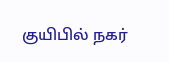குயிபில் நகர்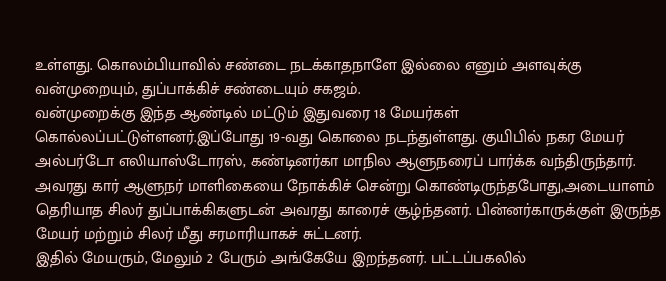உள்ளது. கொலம்பியாவில் சண்டை நடக்காதநாளே இல்லை எனும் அளவுக்கு வன்முறையும், துப்பாக்கிச் சண்டையும் சகஜம்.
வன்முறைக்கு இந்த ஆண்டில் மட்டும் இதுவரை 18 மேயர்கள் கொல்லப்பட்டுள்ளனர்.இப்போது 19-வது கொலை நடந்துள்ளது. குயிபில் நகர மேயர் அல்பர்டோ எலியாஸ்டோரஸ், கண்டினர்கா மாநில ஆளுநரைப் பார்க்க வந்திருந்தார்.
அவரது கார் ஆளுநர் மாளிகையை நோக்கிச் சென்று கொண்டிருந்தபோது,அடையாளம் தெரியாத சிலர் துப்பாக்கிகளுடன் அவரது காரைச் சூழ்ந்தனர். பின்னர்காருக்குள் இருந்த மேயர் மற்றும் சிலர் மீது சரமாரியாகச் சுட்டனர்.
இதில் மேயரும், மேலும் 2 பேரும் அங்கேயே இறந்தனர். பட்டப்பகலில்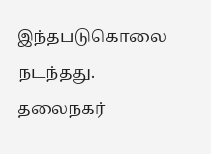இந்தபடுகொலை நடந்தது. தலைநகர்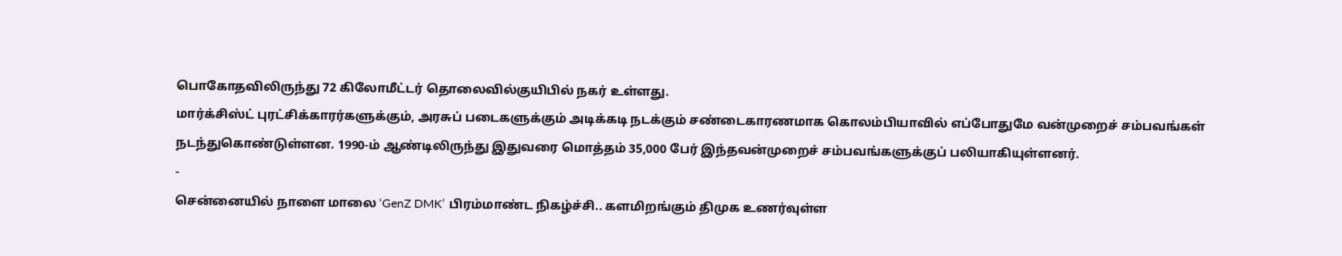பொகோதவிலிருந்து 72 கிலோமீட்டர் தொலைவில்குயிபில் நகர் உள்ளது.
மார்க்சிஸ்ட் புரட்சிக்காரர்களுக்கும், அரசுப் படைகளுக்கும் அடிக்கடி நடக்கும் சண்டைகாரணமாக கொலம்பியாவில் எப்போதுமே வன்முறைச் சம்பவங்கள் நடந்துகொண்டுள்ளன. 1990-ம் ஆண்டிலிருந்து இதுவரை மொத்தம் 35,000 பேர் இந்தவன்முறைச் சம்பவங்களுக்குப் பலியாகியுள்ளனர்.
-
சென்னையில் நாளை மாலை ‘GenZ DMK’ பிரம்மாண்ட நிகழ்ச்சி.. களமிறங்கும் திமுக உணர்வுள்ள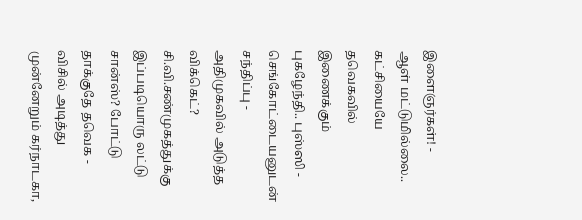இளைஞர்கள்! -
ஆள் மட்டுமில்லை.. கட்சியையே தவெகவில் இணைக்கும் புகழேந்தி.. புஸ்ஸி - செங்கோட்டையனுடன் சந்திப்பு -
அதிமுகவில் அடுத்த விக்கெட்? சி.வி.சண்முகத்துக்கு இப்படியொரு லட்டு சான்ஸ்? போட்டு தாக்குதே தவெக -
விசில் அடித்து முன்னேறும் கர்நாடகா,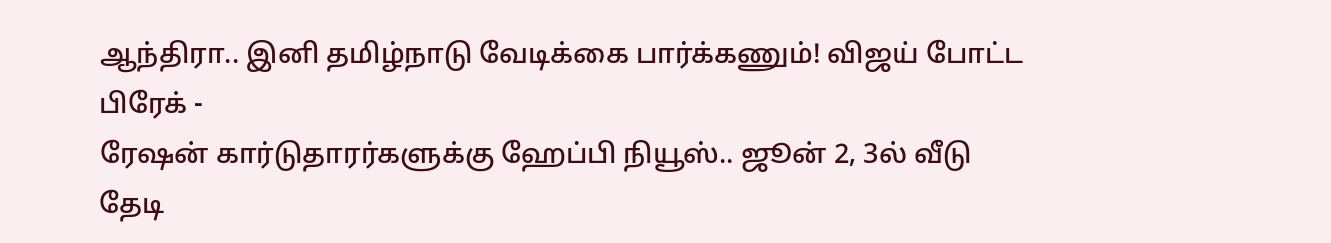ஆந்திரா.. இனி தமிழ்நாடு வேடிக்கை பார்க்கணும்! விஜய் போட்ட பிரேக் -
ரேஷன் கார்டுதாரர்களுக்கு ஹேப்பி நியூஸ்.. ஜூன் 2, 3ல் வீடு தேடி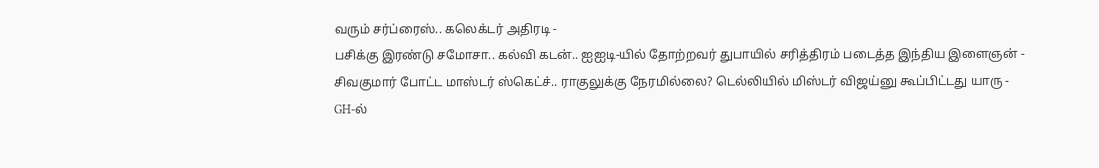வரும் சர்ப்ரைஸ்.. கலெக்டர் அதிரடி -
பசிக்கு இரண்டு சமோசா.. கல்வி கடன்.. ஐஐடி-யில் தோற்றவர் துபாயில் சரித்திரம் படைத்த இந்திய இளைஞன் -
சிவகுமார் போட்ட மாஸ்டர் ஸ்கெட்ச்.. ராகுலுக்கு நேரமில்லை? டெல்லியில் மிஸ்டர் விஜய்னு கூப்பிட்டது யாரு -
GH-ல்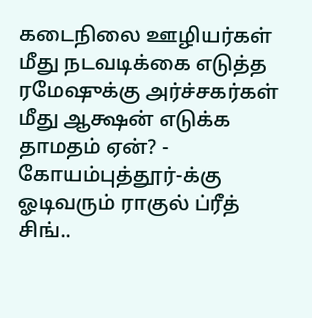கடைநிலை ஊழியர்கள் மீது நடவடிக்கை எடுத்த ரமேஷுக்கு அர்ச்சகர்கள் மீது ஆக்ஷன் எடுக்க தாமதம் ஏன்? -
கோயம்புத்தூர்-க்கு ஓடிவரும் ராகுல் ப்ரீத் சிங்..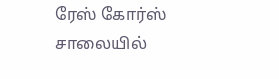ரேஸ் கோர்ஸ் சாலையில்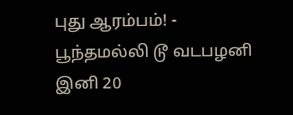புது ஆரம்பம்! -
பூந்தமல்லி டூ வடபழனி இனி 20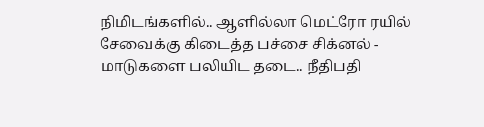நிமிடங்களில்.. ஆளில்லா மெட்ரோ ரயில் சேவைக்கு கிடைத்த பச்சை சிக்னல் -
மாடுகளை பலியிட தடை.. நீதிபதி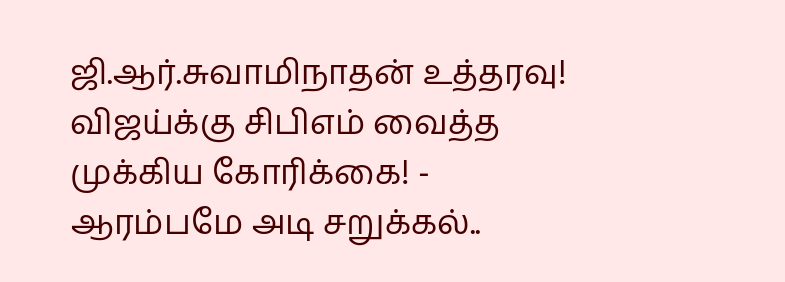ஜி.ஆர்.சுவாமிநாதன் உத்தரவு! விஜய்க்கு சிபிஎம் வைத்த முக்கிய கோரிக்கை! -
ஆரம்பமே அடி சறுக்கல்..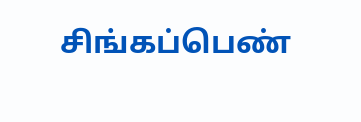சிங்கப்பெண்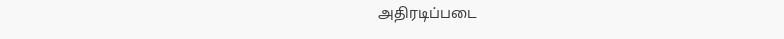அதிரடிப்படை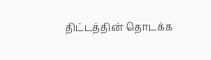திட்டத்தின் தொடக்க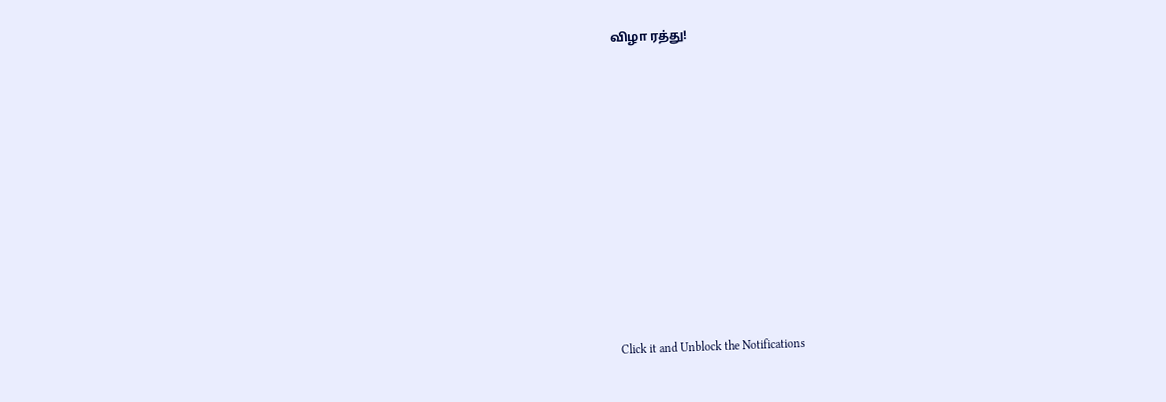விழா ரத்து!












Click it and Unblock the Notifications